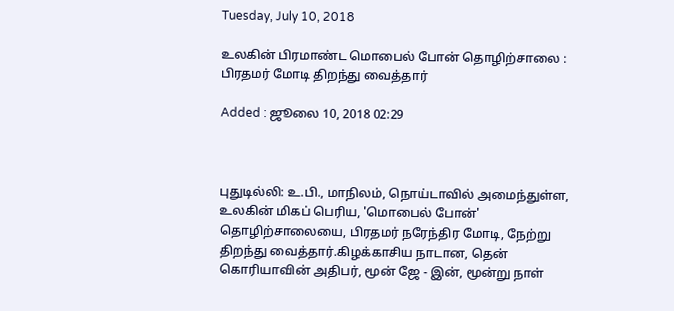Tuesday, July 10, 2018

உலகின் பிரமாண்ட மொபைல் போன் தொழிற்சாலை : பிரதமர் மோடி திறந்து வைத்தார்

Added : ஜூலை 10, 2018 02:29



புதுடில்லி: உ.பி., மாநிலம், நொய்டாவில் அமைந்துள்ள, உலகின் மிகப் பெரிய, 'மொபைல் போன்' தொழிற்சாலையை, பிரதமர் நரேந்திர மோடி, நேற்று திறந்து வைத்தார்.கிழக்காசிய நாடான, தென் கொரியாவின் அதிபர், மூன் ஜே - இன், மூன்று நாள்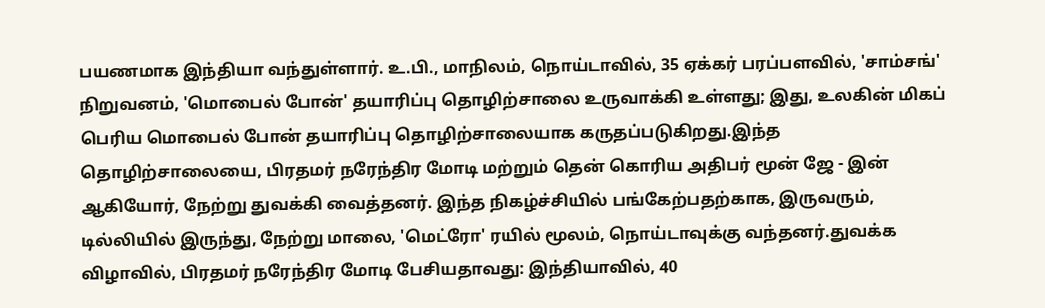பயணமாக இந்தியா வந்துள்ளார். உ.பி., மாநிலம், நொய்டாவில், 35 ஏக்கர் பரப்பளவில், 'சாம்சங்' நிறுவனம், 'மொபைல் போன்' தயாரிப்பு தொழிற்சாலை உருவாக்கி உள்ளது; இது, உலகின் மிகப் பெரிய மொபைல் போன் தயாரிப்பு தொழிற்சாலையாக கருதப்படுகிறது.இந்த தொழிற்சாலையை, பிரதமர் நரேந்திர மோடி மற்றும் தென் கொரிய அதிபர் மூன் ஜே - இன் ஆகியோர், நேற்று துவக்கி வைத்தனர். இந்த நிகழ்ச்சியில் பங்கேற்பதற்காக, இருவரும், டில்லியில் இருந்து, நேற்று மாலை, 'மெட்ரோ' ரயில் மூலம், நொய்டாவுக்கு வந்தனர்.துவக்க விழாவில், பிரதமர் நரேந்திர மோடி பேசியதாவது: இந்தியாவில், 40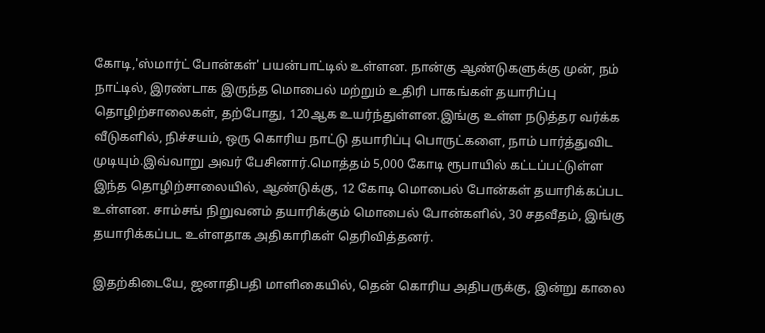கோடி,'ஸ்மார்ட் போன்கள்' பயன்பாட்டில் உள்ளன. நான்கு ஆண்டுகளுக்கு முன், நம் நாட்டில், இரண்டாக இருந்த மொபைல் மற்றும் உதிரி பாகங்கள் தயாரிப்பு தொழிற்சாலைகள், தற்போது, 120ஆக உயர்ந்துள்ளன.இங்கு உள்ள நடுத்தர வர்க்க வீடுகளில், நிச்சயம், ஒரு கொரிய நாட்டு தயாரிப்பு பொருட்களை, நாம் பார்த்துவிட முடியும்.இவ்வாறு அவர் பேசினார்.மொத்தம் 5,000 கோடி ரூபாயில் கட்டப்பட்டுள்ள இந்த தொழிற்சாலையில், ஆண்டுக்கு, 12 கோடி மொபைல் போன்கள் தயாரிக்கப்பட உள்ளன. சாம்சங் நிறுவனம் தயாரிக்கும் மொபைல் போன்களில், 30 சதவீதம், இங்கு தயாரிக்கப்பட உள்ளதாக அதிகாரிகள் தெரிவித்தனர்.

இதற்கிடையே, ஜனாதிபதி மாளிகையில், தென் கொரிய அதிபருக்கு, இன்று காலை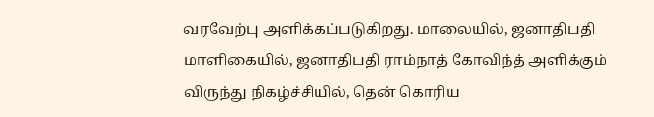வரவேற்பு அளிக்கப்படுகிறது. மாலையில், ஜனாதிபதி மாளிகையில், ஜனாதிபதி ராம்நாத் கோவிந்த் அளிக்கும் விருந்து நிகழ்ச்சியில், தென் கொரிய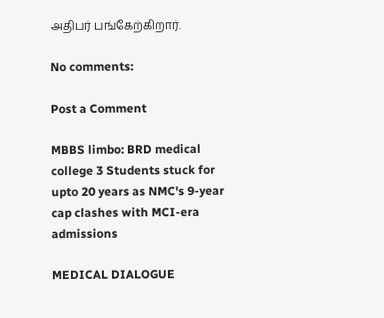அதிபர் பங்கேற்கிறார்.

No comments:

Post a Comment

MBBS limbo: BRD medical college 3 Students stuck for upto 20 years as NMC's 9-year cap clashes with MCI-era admissions

MEDICAL DIALOGUE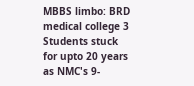MBBS limbo: BRD medical college 3 Students stuck for upto 20 years as NMC's 9-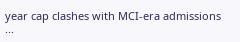year cap clashes with MCI-era admissions ...